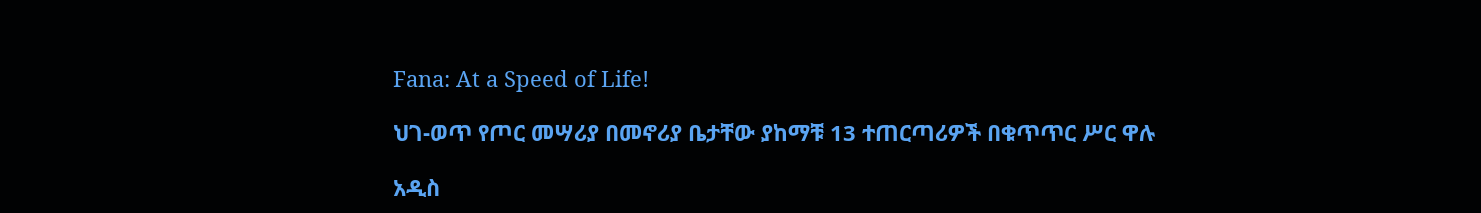Fana: At a Speed of Life!

ህገ-ወጥ የጦር መሣሪያ በመኖሪያ ቤታቸው ያከማቹ 13 ተጠርጣሪዎች በቁጥጥር ሥር ዋሉ

አዲስ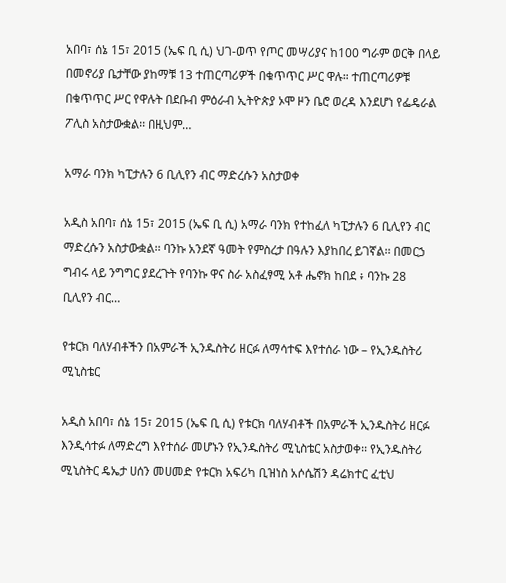አበባ፣ ሰኔ 15፣ 2015 (ኤፍ ቢ ሲ) ህገ-ወጥ የጦር መሣሪያና ከ100 ግራም ወርቅ በላይ በመኖሪያ ቤታቸው ያከማቹ 13 ተጠርጣሪዎች በቁጥጥር ሥር ዋሉ። ተጠርጣሪዎቹ በቁጥጥር ሥር የዋሉት በደቡብ ምዕራብ ኢትዮጵያ ኦሞ ዞን ቤሮ ወረዳ እንደሆነ የፌዴራል ፖሊስ አስታውቋል፡፡ በዚህም…

አማራ ባንክ ካፒታሉን 6 ቢሊየን ብር ማድረሱን አስታወቀ

አዲስ አበባ፣ ሰኔ 15፣ 2015 (ኤፍ ቢ ሲ) አማራ ባንክ የተከፈለ ካፒታሉን 6 ቢሊየን ብር ማድረሱን አስታውቋል፡፡ ባንኩ አንደኛ ዓመት የምስረታ በዓሉን እያከበረ ይገኛል፡፡ በመርኃ ግብሩ ላይ ንግግር ያደረጉት የባንኩ ዋና ስራ አስፈፃሚ አቶ ሔኖክ ከበደ ፥ ባንኩ 28 ቢሊየን ብር…

የቱርክ ባለሃብቶችን በአምራች ኢንዱስትሪ ዘርፉ ለማሳተፍ እየተሰራ ነው – የኢንዱስትሪ ሚኒስቴር

አዲስ አበባ፣ ሰኔ 15፣ 2015 (ኤፍ ቢ ሲ) የቱርክ ባለሃብቶች በአምራች ኢንዱስትሪ ዘርፉ እንዲሳተፉ ለማድረግ እየተሰራ መሆኑን የኢንዱስትሪ ሚኒስቴር አስታወቀ፡፡ የኢንዱስትሪ ሚኒስትር ዴኤታ ሀሰን መሀመድ የቱርክ አፍሪካ ቢዝነስ አሶሴሽን ዳሬክተር ፈቲህ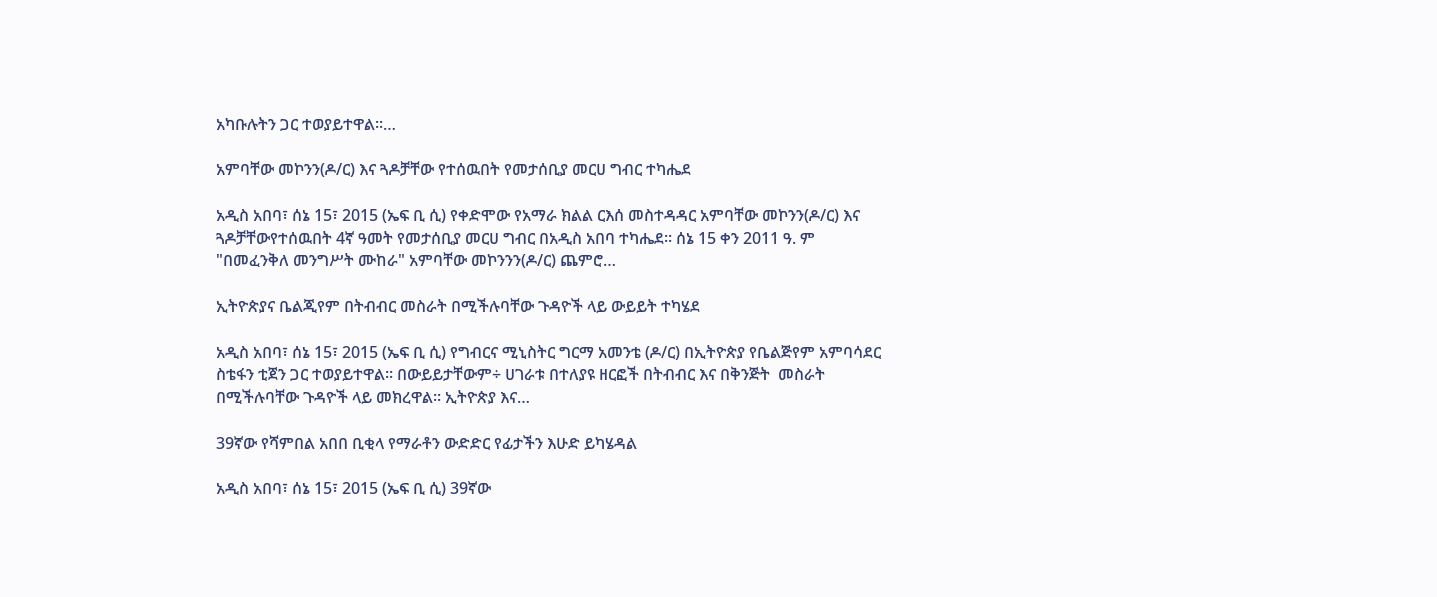አካቡሉትን ጋር ተወያይተዋል፡፡…

አምባቸው መኮንን(ዶ/ር) እና ጓዶቻቸው የተሰዉበት የመታሰቢያ መርሀ ግብር ተካሔደ

አዲስ አበባ፣ ሰኔ 15፣ 2015 (ኤፍ ቢ ሲ) የቀድሞው የአማራ ክልል ርእሰ መስተዳዳር አምባቸው መኮንን(ዶ/ር) እና ጓዶቻቸውየተሰዉበት 4ኛ ዓመት የመታሰቢያ መርሀ ግብር በአዲስ አበባ ተካሔደ፡፡ ሰኔ 15 ቀን 2011 ዓ. ም "በመፈንቅለ መንግሥት ሙከራ" አምባቸው መኮንንን(ዶ/ር) ጨምሮ…

ኢትዮጵያና ቤልጂየም በትብብር መስራት በሚችሉባቸው ጉዳዮች ላይ ውይይት ተካሄደ

አዲስ አበባ፣ ሰኔ 15፣ 2015 (ኤፍ ቢ ሲ) የግብርና ሚኒስትር ግርማ አመንቴ (ዶ/ር) በኢትዮጵያ የቤልጅየም አምባሳደር ስቴፋን ቲጀን ጋር ተወያይተዋል፡፡ በውይይታቸውም÷ ሀገራቱ በተለያዩ ዘርፎች በትብብር እና በቅንጅት  መስራት በሚችሉባቸው ጉዳዮች ላይ መክረዋል፡፡ ኢትዮጵያ እና…

39ኛው የሻምበል አበበ ቢቂላ የማራቶን ውድድር የፊታችን እሁድ ይካሄዳል

አዲስ አበባ፣ ሰኔ 15፣ 2015 (ኤፍ ቢ ሲ) 39ኛው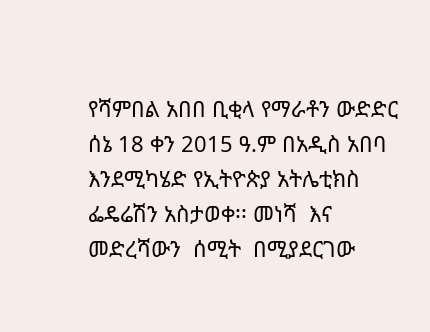የሻምበል አበበ ቢቂላ የማራቶን ውድድር ሰኔ 18 ቀን 2015 ዓ.ም በአዲስ አበባ እንደሚካሄድ የኢትዮጵያ አትሌቲክስ ፌዴሬሽን አስታወቀ፡፡ መነሻ  እና መድረሻውን  ሰሚት  በሚያደርገው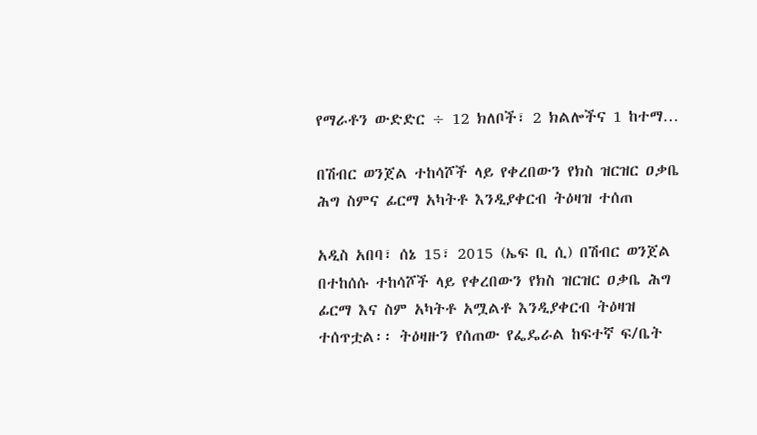የማራቶን ውድድር ÷ 12 ክለቦች፣ 2 ክልሎችና 1 ከተማ…

በሽብር ወንጀል ተከሳሾች ላይ የቀረበውን የክስ ዝርዝር ዐቃቤ ሕግ ስምና ፊርማ አካትቶ እንዲያቀርብ ትዕዛዝ ተሰጠ

አዲስ አበባ፣ ሰኔ 15፣ 2015 (ኤፍ ቢ ሲ) በሽብር ወንጀል በተከሰሱ ተከሳሾች ላይ የቀረበውን የክስ ዝርዝር ዐቃቤ ሕግ ፊርማ እና ስም አካትቶ አሟልቶ እንዲያቀርብ ትዕዛዝ ተሰጥቷል፡፡ ትዕዛዙን የሰጠው የፌዴራል ከፍተኛ ፍ/ቤት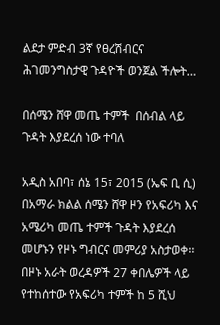ልደታ ምድብ 3ኛ የፀረሽብርና ሕገመንግስታዊ ጉዳዮች ወንጀል ችሎት…

በሰሜን ሸዋ መጤ ተምች  በሰብል ላይ ጉዳት እያደረሰ ነው ተባለ

አዲስ አበባ፣ ሰኔ 15፣ 2015 (ኤፍ ቢ ሲ) በአማራ ክልል ሰሜን ሸዋ ዞን የአፍሪካ እና አሜሪካ መጤ ተምች ጉዳት እያደረሰ መሆኑን የዞኑ ግብርና መምሪያ አስታወቀ፡፡ በዞኑ አራት ወረዳዎች 27 ቀበሌዎች ላይ የተከሰተው የአፍሪካ ተምች ከ 5 ሺህ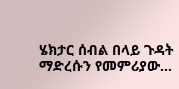ሄክታር ሰብል በላይ ጉዳት ማድረሱን የመምሪያው…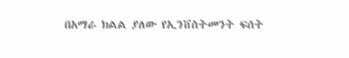በአማራ ክልል ያለው የኢንቨስትመንት ፍሰት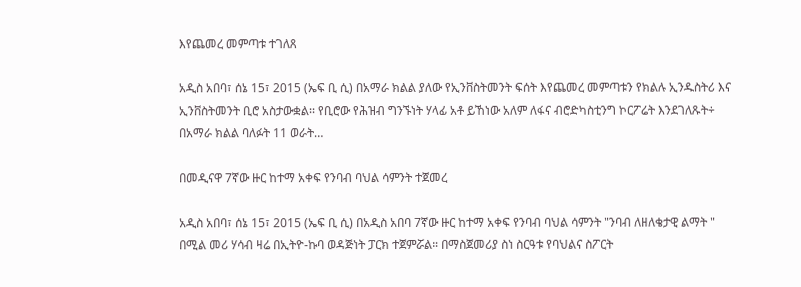እየጨመረ መምጣቱ ተገለጸ

አዲስ አበባ፣ ሰኔ 15፣ 2015 (ኤፍ ቢ ሲ) በአማራ ክልል ያለው የኢንቨስትመንት ፍሰት እየጨመረ መምጣቱን የክልሉ ኢንዱስትሪ እና ኢንቨስትመንት ቢሮ አስታውቋል፡፡ የቢሮው የሕዝብ ግንኙነት ሃላፊ አቶ ይኸነው አለም ለፋና ብሮድካስቲንግ ኮርፖሬት እንደገለጹት÷ በአማራ ክልል ባለፉት 11 ወራት…

በመዲናዋ 7ኛው ዙር ከተማ አቀፍ የንባብ ባህል ሳምንት ተጀመረ

አዲስ አበባ፣ ሰኔ 15፣ 2015 (ኤፍ ቢ ሲ) በአዲስ አበባ 7ኛው ዙር ከተማ አቀፍ የንባብ ባህል ሳምንት "ንባብ ለዘለቄታዊ ልማት " በሚል መሪ ሃሳብ ዛሬ በኢትዮ-ኩባ ወዳጅነት ፓርክ ተጀምሯል። በማስጀመሪያ ስነ ስርዓቱ የባህልና ስፖርት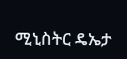ሚኒስትር ዴኤታ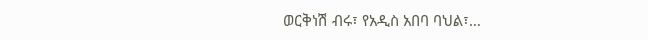ወርቅነሽ ብሩ፣ የአዲስ አበባ ባህል፣…